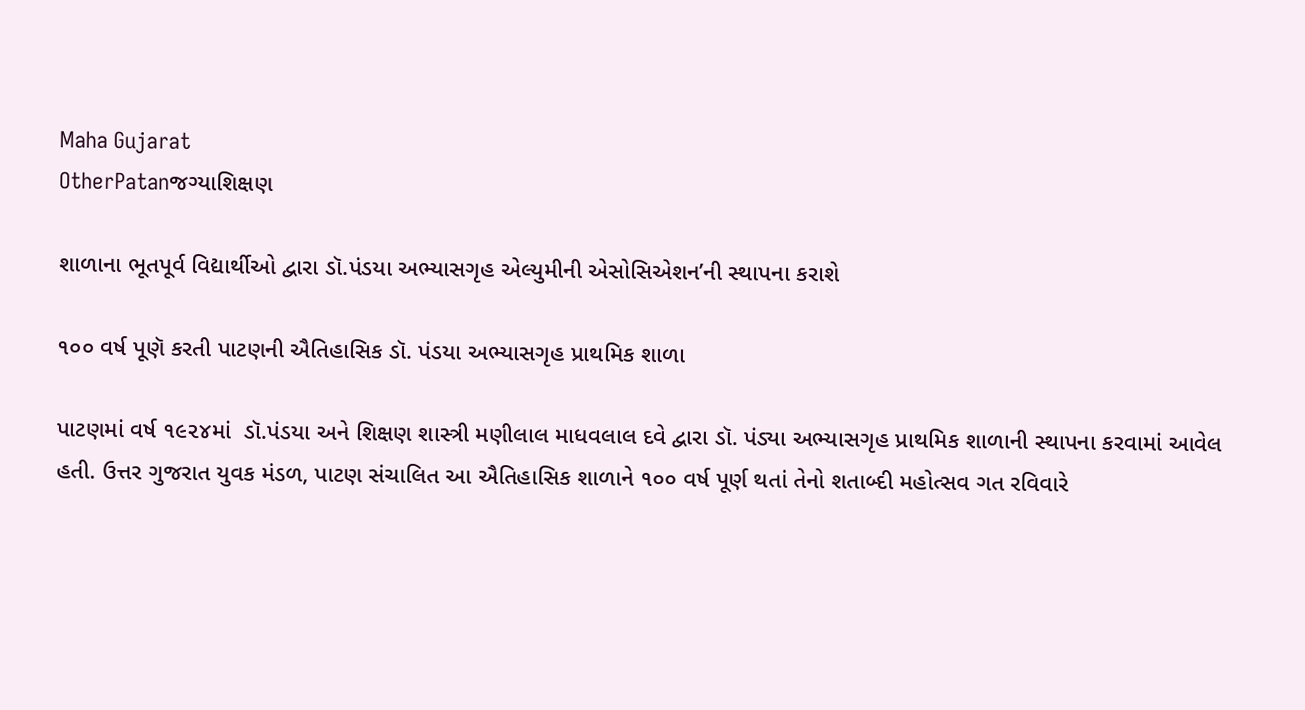Maha Gujarat
OtherPatanજગ્યાશિક્ષણ

શાળાના ભૂતપૂર્વ વિદ્યાર્થીઓ દ્વારા ડૉ.પંડયા અભ્યાસગૃહ એલ્યુમીની એસોસિએશન’ની સ્થાપના કરાશે

૧૦૦ વર્ષ પૂણૅ કરતી પાટણની ઐતિહાસિક ડૉ. પંડયા અભ્યાસગૃહ પ્રાથમિક શાળા

પાટણમાં વર્ષ ૧૯૨૪માં  ડૉ.પંડયા અને શિક્ષણ શાસ્ત્રી મણીલાલ માધવલાલ દવે દ્વારા ડૉ. પંડ્યા અભ્યાસગૃહ પ્રાથમિક શાળાની સ્થાપના કરવામાં આવેલ હતી. ઉત્તર ગુજરાત યુવક મંડળ, પાટણ સંચાલિત આ ઐતિહાસિક શાળાને ૧૦૦ વર્ષ પૂર્ણ થતાં તેનો શતાબ્દી મહોત્સવ ગત રવિવારે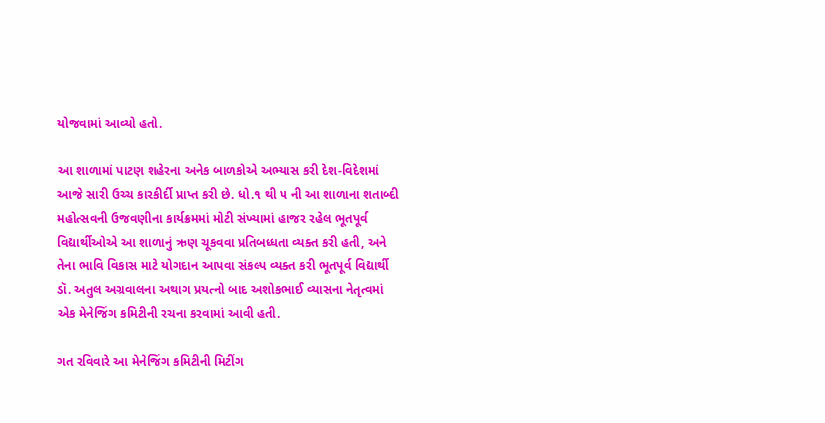યોજવામાં આવ્યો હતો.

આ શાળામાં પાટણ શહેરના અનેક બાળકોએ અભ્યાસ કરી દેશ-વિદેશમાં આજે સારી ઉચ્ચ કારકીર્દી પ્રાપ્ત કરી છે. ધો.૧ થી ૫ ની આ શાળાના શતાબ્દી મહોત્સવની ઉજવણીના કાર્યક્રમમાં મોટી સંખ્યામાં હાજર રહેલ ભૂતપૂર્વ વિદ્યાર્થીઓએ આ શાળાનું ઋણ ચૂકવવા પ્રતિબધ્ધતા વ્યક્ત કરી હતી, અને તેના ભાવિ વિકાસ માટે યોગદાન આપવા સંકલ્પ વ્યક્ત કરી ભૂતપૂર્વ વિદ્યાર્થી ડૉ. અતુલ અગ્રવાલના અથાગ પ્રયત્નો બાદ અશોકભાઈ વ્યાસના નેતૃત્વમાં એક મેનેજિંગ કમિટીની રચના કરવામાં આવી હતી.

ગત રવિવારે આ મેનેજિંગ કમિટીની મિટીંગ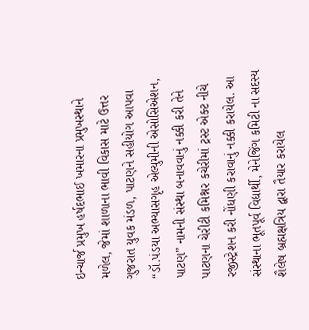ઇન્ચાર્જ પ્રમુખ હર્ષદભાઈ ખમારના પ્રમુખસ્થાને મળેલ, જેમાં શાળાના ભાવી વિકાસ માટે ઉત્તર ગુજરાત યુવક મંડળ, પાટણને સહીયોગ આપવા “ડૉ.પંડયા અભ્યાસગૃહ એલ્યુમીની એસોસિએશન, પાટણ” નામની સંસ્થા બનાવવાનું નક્કી કરી તેને પાટણના ચેરીટી કમિશ્નર કચેરીમાં ટ્રસ્ટ એક્ટ નીચે રજીસ્ટ્રેશન કરી નોંધણી કરાવાનું નક્કી કરાયેલ. આ સંસ્થાના ભૂતપૂર્વ વિદ્યાર્થી, મેનેજિંગ કમિટી ના સદસ્ય શૈલેષ બ્રહ્મક્ષત્રિય દ્વારા તૈયાર કરાયેલ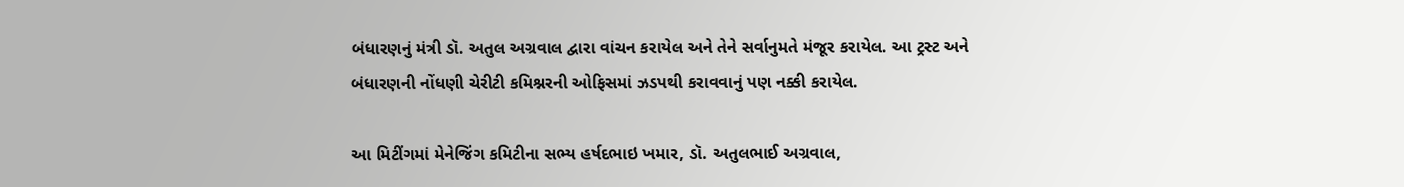બંધારણનું મંત્રી ડૉ. અતુલ અગ્રવાલ દ્વારા વાંચન કરાયેલ અને તેને સર્વાનુમતે મંજૂર કરાયેલ. આ ટ્રસ્ટ અને બંધારણની નોંધણી ચેરીટી કમિશ્નરની ઓફિસમાં ઝડપથી કરાવવાનું પણ નક્કી કરાયેલ.

આ મિટીંગમાં મેનેજિંગ કમિટીના સભ્ય હર્ષદભાઇ ખમાર, ડૉ. અતુલભાઈ અગ્રવાલ,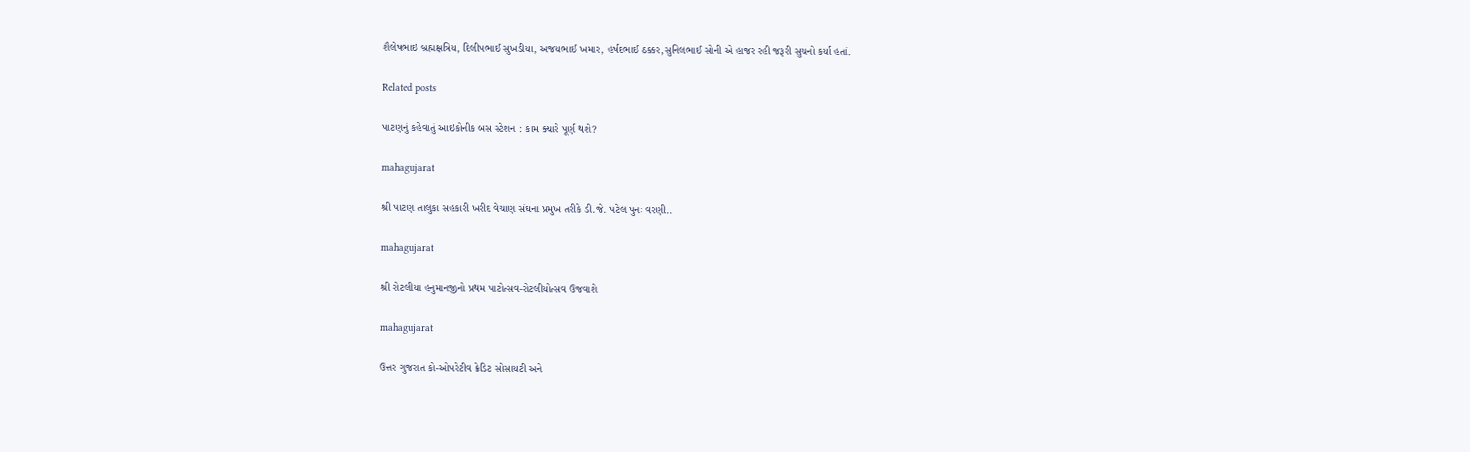શૈલેષભાઇ બ્રહ્મક્ષત્રિય, દિલીપભાઈ સુખડીયા, અજયભાઈ ખમાર, હર્ષદભાઈ ઠક્કર,સુનિલભાઈ સોની એ હાજર રહી જરૂરી સુચનો કર્યા હતાં.

Related posts

પાટણનું કહેવાતું આઇકોનીક બસ સ્ટેશન : કામ ક્યારે પૂર્ણ થશે?

mahagujarat

શ્રી પાટણ તાલુકા સહકારી ખરીદ વેચાણ સંઘના પ્રમુખ તરીકે ડી.જે. પટેલ પુનઃ વરણી..

mahagujarat

શ્રી રોટલીયા હનુમાનજીનો પ્રથમ પાટોત્સવ-રોટલીયોત્સવ ઉજવાશે

mahagujarat

ઉત્તર ગુજરાત કો-ઓપરેટીવ ક્રેડિટ સોસાયટી અને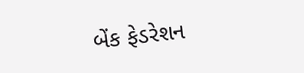બેંક ફેડરેશન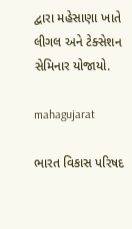દ્વારા મહેસાણા ખાતે લીગલ અને ટેક્સેશન સેમિનાર યોજાયો.

mahagujarat

ભારત વિકાસ પરિષદ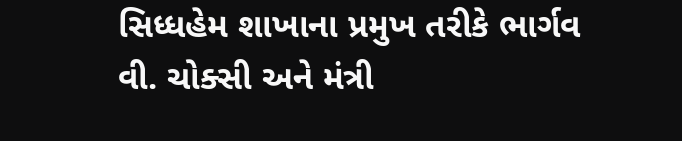સિધ્ધહેમ શાખાના પ્રમુખ તરીકે ભાર્ગવ વી. ચોક્સી અને મંત્રી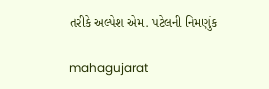તરીકે અલ્પેશ એમ. પટેલની નિમણુંક

mahagujarat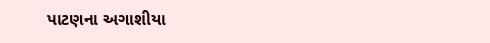પાટણના અગાશીયા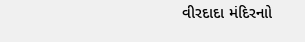વીરદાદા મંદિરનાો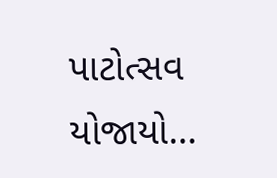પાટોત્સવ યોજાયો…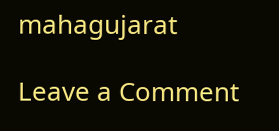mahagujarat

Leave a Comment